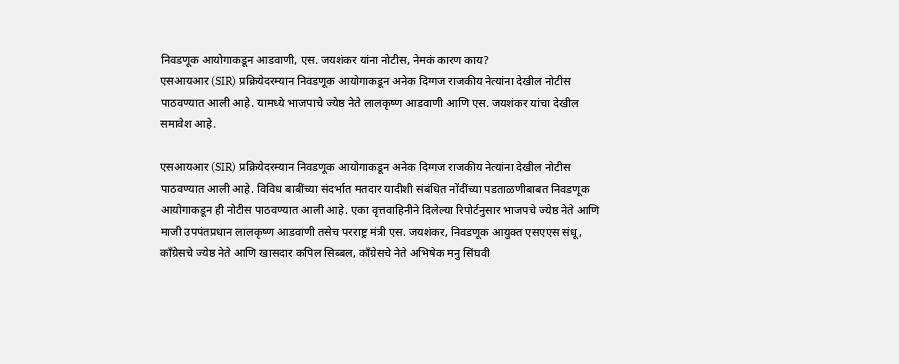निवडणूक आयोगाकडून आडवाणी, एस. जयशंकर यांना नोटीस, नेमकं कारण काय?
एसआयआर (SIR) प्रक्रियेदरम्यान निवडणूक आयोगाकडून अनेक दिग्गज राजकीय नेत्यांना देखील नोटीस पाठवण्यात आली आहे. यामध्ये भाजपाचे ज्येष्ठ नेते लालकृष्ण आडवाणी आणि एस. जयशंकर यांचा देखील समावेश आहे.

एसआयआर (SIR) प्रक्रियेदरम्यान निवडणूक आयोगाकडून अनेक दिग्गज राजकीय नेत्यांना देखील नोटीस पाठवण्यात आली आहे. विविध बाबींच्या संदर्भात मतदार यादीशी संबंधित नोंदींच्या पडताळणीबाबत निवडणूक आयोगाकडून ही नोटीस पाठवण्यात आली आहे. एका वृत्तवाहिनीने दिलेल्या रिपोर्टनुसार भाजपचे ज्येष्ठ नेते आणि माजी उपपंतप्रधान लालकृष्ण आडवाणी तसेच परराष्ट्र मंत्री एस. जयशंकर, निवडणूक आयुक्त एसएएस संधू, काँग्रेसचे ज्येष्ठ नेते आणि खासदार कपिल सिब्बल, काँग्रेसचे नेते अभिषेक मनु सिंघवी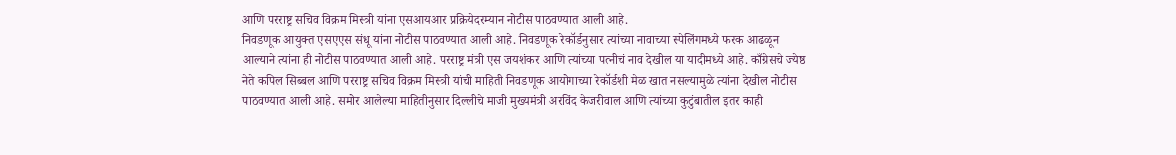आणि परराष्ट्र सचिव विक्रम मिस्त्री यांना एसआयआर प्रक्रियेदरम्यान नोटीस पाठवण्यात आली आहे.
निवडणूक आयुक्त एसएएस संधू यांना नोटीस पाठवण्यात आली आहे. निवडणूक रेकॉर्डनुसार त्यांच्या नावाच्या स्पेलिंगमध्ये फरक आढळून आल्याने त्यांना ही नोटीस पाठवण्यात आली आहे. परराष्ट्र मंत्री एस जयशंकर आणि त्यांच्या पत्नीचं नाव देखील या यादीमध्ये आहे. काँग्रेसचे ज्येष्ठ नेते कपिल सिब्बल आणि परराष्ट्र सचिव विक्रम मिस्त्री यांची माहिती निवडणूक आयोगाच्या रेकॉर्डशी मेळ खात नसल्यामुळे त्यांना देखील नोटीस पाठवण्यात आली आहे. समोर आलेल्या माहितीनुसार दिल्लीचे माजी मुख्यमंत्री अरविंद केजरीवाल आणि त्यांच्या कुटुंबातील इतर काही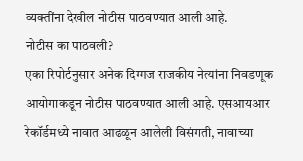व्यक्तींना देखील नोटीस पाठवण्यात आली आहे.
नोटीस का पाठवली?
एका रिपोर्टनुसार अनेक दिग्गज राजकीय नेत्यांना निवडणूक आयोगाकडून नोटीस पाठवण्यात आली आहे. एसआयआर रेकॉर्डमध्ये नावात आढळून आलेली विसंगती, नावाच्या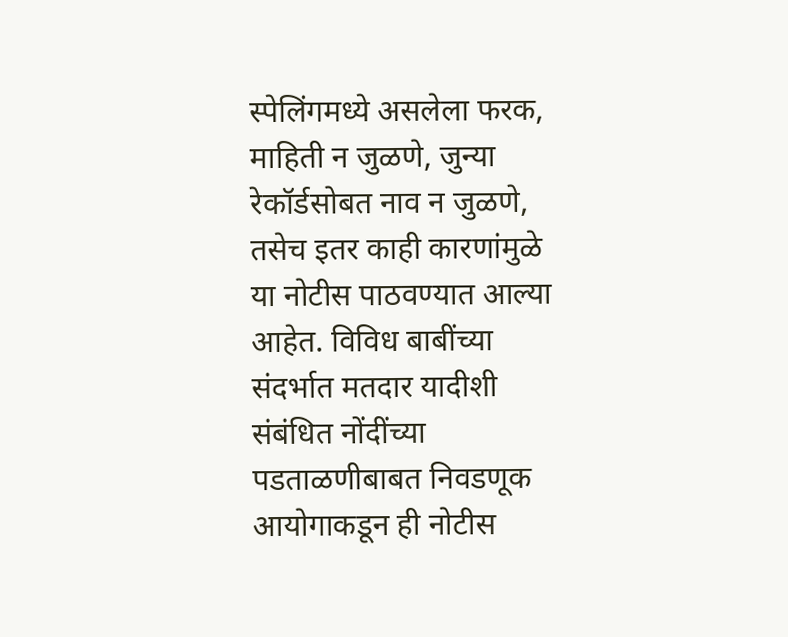स्पेलिंगमध्ये असलेला फरक, माहिती न जुळणे, जुन्या रेकॉर्डसोबत नाव न जुळणे, तसेच इतर काही कारणांमुळे या नोटीस पाठवण्यात आल्या आहेत. विविध बाबींच्या संदर्भात मतदार यादीशी संबंधित नोंदींच्या पडताळणीबाबत निवडणूक आयोगाकडून ही नोटीस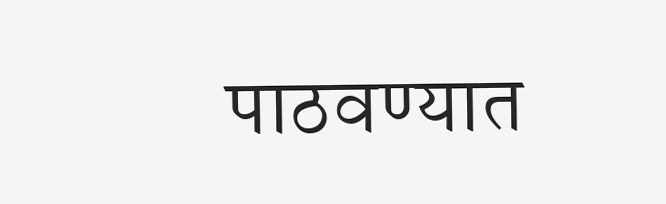पाठवण्यात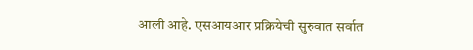आली आहे. एसआयआर प्रक्रियेची सुरुवात सर्वात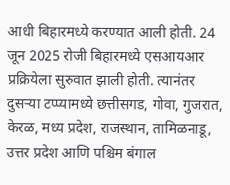आधी बिहारमध्ये करण्यात आली होती. 24 जून 2025 रोजी बिहारमध्ये एसआयआर प्रक्रियेला सुरुवात झाली होती. त्यानंतर दुसऱ्या टप्प्यामध्ये छत्तीसगड, गोवा, गुजरात, केरळ, मध्य प्रदेश, राजस्थान, तामिळनाडू, उत्तर प्रदेश आणि पश्चिम बंगाल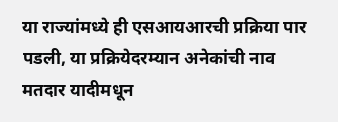या राज्यांमध्ये ही एसआयआरची प्रक्रिया पार पडली, या प्रक्रियेदरम्यान अनेकांची नाव मतदार यादीमधून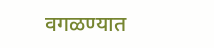वगळण्यात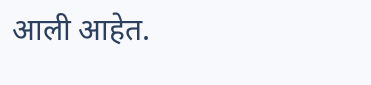आली आहेत.